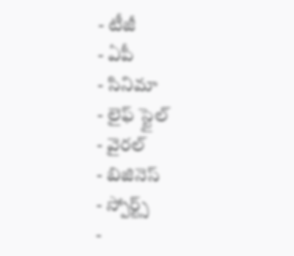- టీజీ
- ఏపీ
- సినిమా
- లైఫ్ స్టైల్
- వైరల్
- బిజినెస్
- స్పోర్ట్స్
-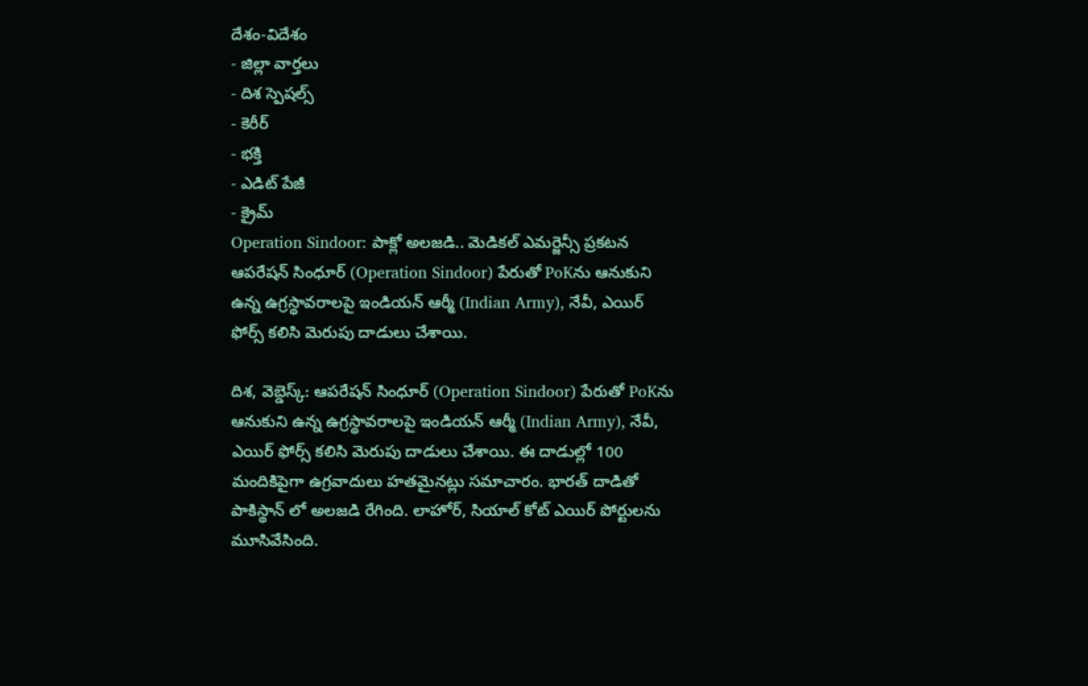దేశం-విదేశం
- జిల్లా వార్తలు
- దిశ స్పెషల్స్
- కెరీర్
- భక్తి
- ఎడిట్ పేజీ
- క్రైమ్
Operation Sindoor: పాక్లో అలజడి.. మెడికల్ ఎమర్జెన్సీ ప్రకటన
ఆపరేషన్ సింధూర్ (Operation Sindoor) పేరుతో PoKను ఆనుకుని ఉన్న ఉగ్రస్థావరాలపై ఇండియన్ ఆర్మీ (Indian Army), నేవీ, ఎయిర్ ఫోర్స్ కలిసి మెరుపు దాడులు చేశాయి.

దిశ, వెబ్డెస్క్: ఆపరేషన్ సింధూర్ (Operation Sindoor) పేరుతో PoKను ఆనుకుని ఉన్న ఉగ్రస్థావరాలపై ఇండియన్ ఆర్మీ (Indian Army), నేవీ, ఎయిర్ ఫోర్స్ కలిసి మెరుపు దాడులు చేశాయి. ఈ దాడుల్లో 100 మందికిపైగా ఉగ్రవాదులు హతమైనట్లు సమాచారం. భారత్ దాడితో పాకిస్థాన్ లో అలజడి రేగింది. లాహోర్, సియాల్ కోట్ ఎయిర్ పోర్టులను మూసివేసింది.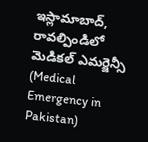ఇస్లామాబాద్, రావల్పిండిలో మెడికల్ ఎమర్జెన్సీ (Medical Emergency in Pakistan)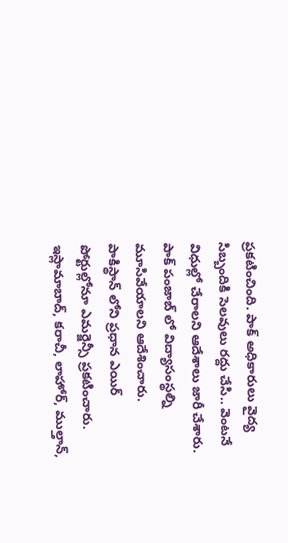ప్రకటించింది. పాక్ అధికారులు వైద్య సిబ్బందికి సెలవులు రద్దు చేసి.. వెంటనే విధుల్లో చేరాలని ఆదేశాలు జారీ చేశారు. పాక్ పంజాబ్ లో విద్యాసంస్థల్ని మూసివేయాలని ఆదేశించారు.
పాకిస్థాన్ లోని ప్రధాన ఎయిర్ పోర్టుల్లోనూ ఎమర్జెన్సీ ప్రకటించారు. ఇస్లామాబాద్, కరాచీ, లాహోర్, ముల్తాన్,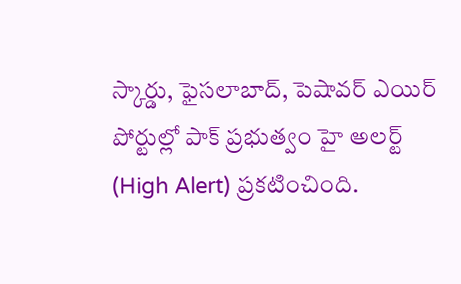స్కార్డు, ఫైసలాబాద్, పెషావర్ ఎయిర్ పోర్టుల్లో పాక్ ప్రభుత్వం హై అలర్ట్ (High Alert) ప్రకటించింది.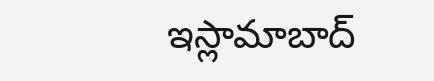ఇస్లామాబాద్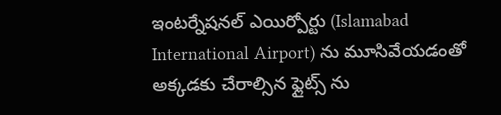ఇంటర్నేషనల్ ఎయిర్పోర్టు (Islamabad International Airport) ను మూసివేయడంతో అక్కడకు చేరాల్సిన ఫ్లైట్స్ ను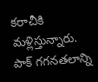కరాచీకి మళ్లిస్తున్నారు. పాక్ గగనతలాన్ని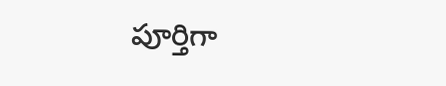పూర్తిగా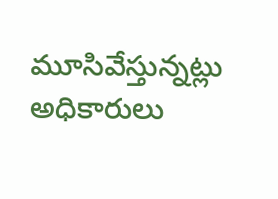మూసివేస్తున్నట్లు అధికారులు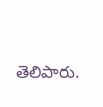తెలిపారు.